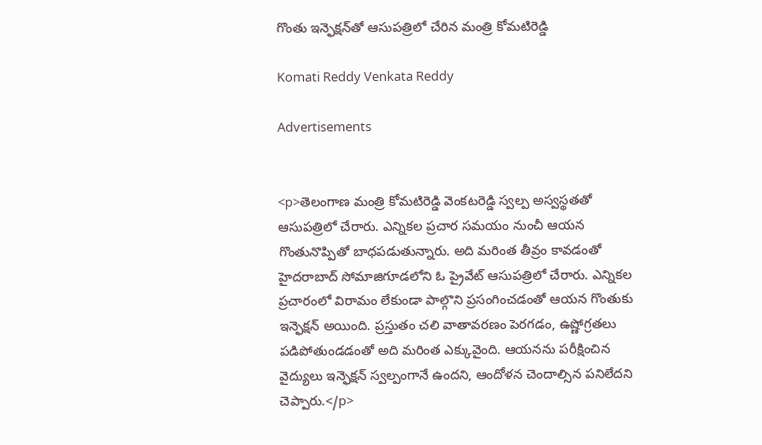గొంతు ఇన్ఫెక్షన్‌తో ఆసుపత్రిలో చేరిన మంత్రి కోమటిరెడ్డి

Komati Reddy Venkata Reddy

Advertisements


<p>తెలంగాణ మంత్రి కోమటిరెడ్డి వెంకటరెడ్డి స్వల్ప అస్వస్థతతో ఆసుపత్రిలో చేరారు. ఎన్నికల ప్రచార సమయం నుంచీ ఆయన గొంతునొప్పితో బాధపడుతున్నారు. అది మరింత తీవ్రం కావడంతో హైదరాబాద్ సోమాజిగూడలోని ఓ ప్రైవేట్ ఆసుపత్రిలో చేరారు. ఎన్నికల ప్రచారంలో విరామం లేకుండా పాల్గొని ప్రసంగించడంతో ఆయన గొంతుకు ఇన్ఫెక్షన్ అయింది. ప్రస్తుతం చలి వాతావరణం పెరగడం, ఉష్ణోగ్రతలు పడిపోతుండడంతో అది మరింత ఎక్కువైంది. ఆయనను పరీక్షించిన వైద్యులు ఇన్ఫెక్షన్ స్వల్పంగానే ఉందని, ఆందోళన చెందాల్సిన పనిలేదని చెప్పారు.</p>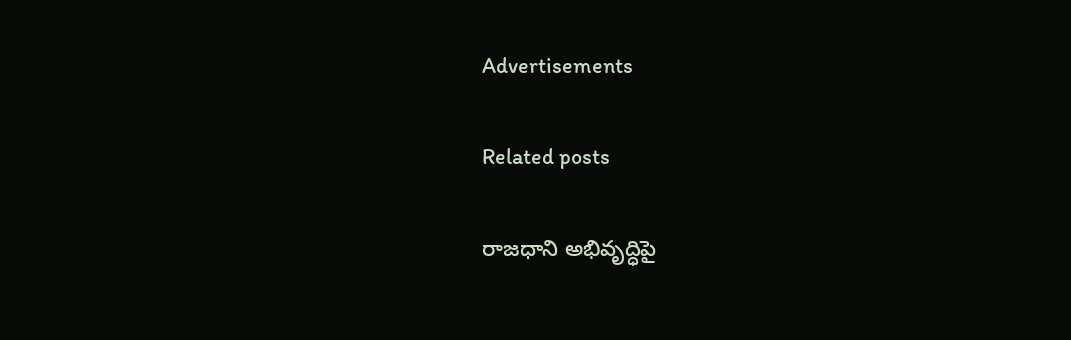Advertisements

Related posts

రాజధాని అభివృద్ధిపై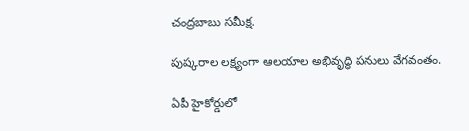చంద్రబాబు సమీక్ష.

పుష్కరాల లక్ష్యంగా ఆలయాల అభివృద్ధి పనులు వేగవంతం.

ఏపీ హైకోర్డులో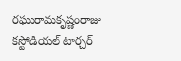రఘురామకృష్ణంరాజు కస్టోడియల్ టార్చర్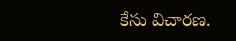కేసు విచారణ.